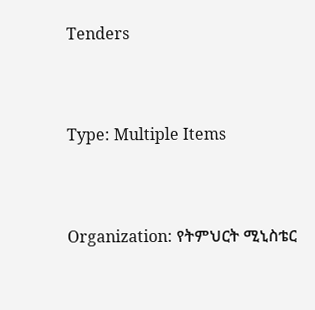Tenders



Type: Multiple Items



Organization: የትምህርት ሚኒስቴር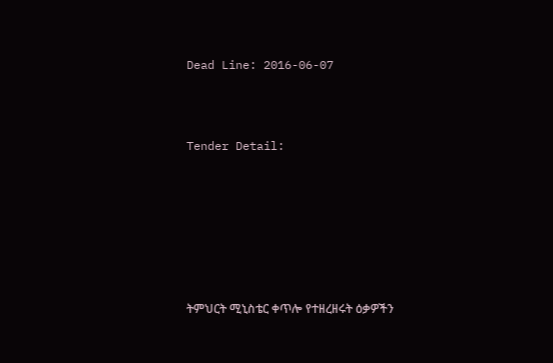Dead Line: 2016-06-07



Tender Detail:







ትምህርት ሚኒስቴር ቀጥሎ የተዘረዘሩት ዕቃዎችን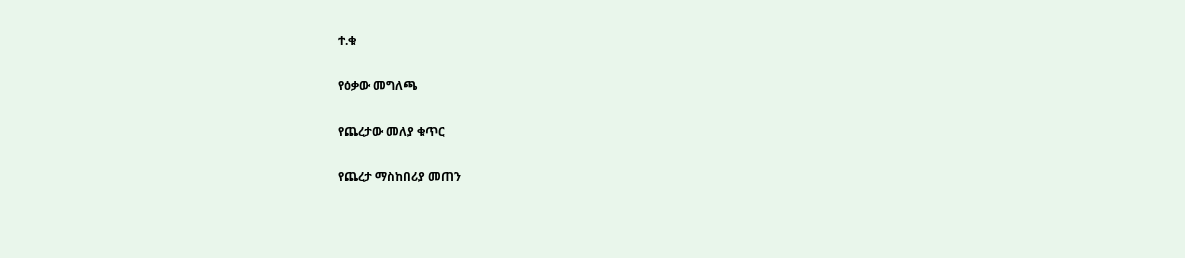ተ.ቁ

የዕቃው መግለጫ

የጨረታው መለያ ቁጥር

የጨረታ ማስከበሪያ መጠን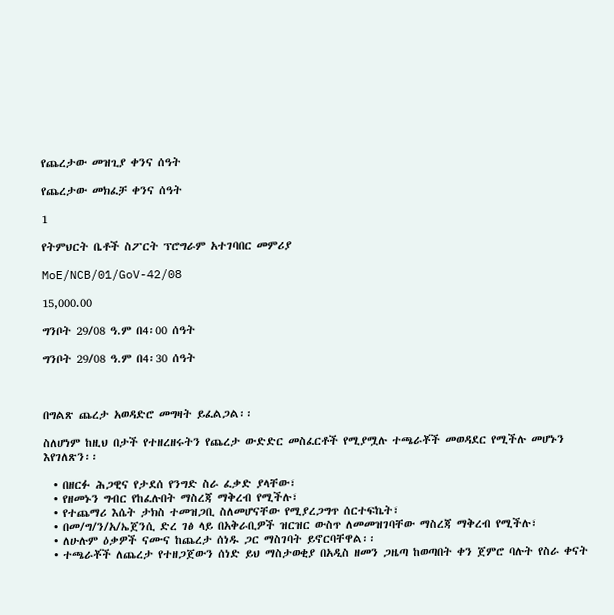የጨረታው መዝጊያ ቀንና ሰዓት

የጨረታው መክፈቻ ቀንና ሰዓት

1

የትምህርት ቤቶች ስፖርት ፕሮግራም አተገባበር መምሪያ

MoE/NCB/01/GoV-42/08

15,000.00

ግንቦት 29/08 ዓ.ም በ4፡00 ሰዓት

ግንቦት 29/08 ዓ.ም በ4፡30 ሰዓት



በግልጽ ጨረታ አወዳድሮ መግዛት ይፈልጋል፡፡

ስለሆነም ከዚህ በታች የተዘረዘሩትን የጨረታ ውድድር መስፈርቶች የሚያሟሉ ተጫራቾች መወዳደር የሚችሉ መሆኑን እየገለጽን፡፡

  • በዘርፉ ሕጋዊና የታደሰ የንግድ ስራ ፈቃድ ያላቸው፣
  • የዘመኑን ግብር የከፈሉበት ማስረጃ ማቅረብ የሚችሉ፣
  • የተጨማሪ እሴት ታክስ ተመዝጋቢ ስለመሆናቸው የሚያረጋግጥ ሰርተፍኬት፣
  • በመ/ግ/ን/አ/ኤጀንሲ ድረ ገፅ ላይ በአቅራቢዎች ዝርዝር ውስጥ ለመመዝገባቸው ማስረጃ ማቅረብ የሚችሉ፣
  • ለሁሉም ዕቃዎች ናሙና ከጨረታ ሰነዱ ጋር ማስገባት ይኖርባቸዋል፡፡
  • ተጫራቾች ለጨረታ የተዘጋጀውን ሰነድ ይህ ማስታወቂያ በአዲስ ዘመን ጋዜጣ ከወጣበት ቀን ጀምሮ ባሉት የስራ ቀናት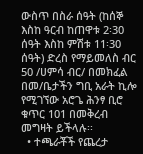ውስጥ በስራ ሰዓት (ከሰኞ እስከ ዓርብ ከጠዋቱ 2፡30 ሰዓት እስከ ምሽቱ 11፡30 ሰዓት) ድረስ የማይመለስ ብር 50 /ሀምሳ ብር/ በመክፈል በመ/ቤታችን ግቢ አራት ኪሎ የሚገኘው አሮጌ ሕንፃ ቢሮ ቁጥር 101 በመቅረብ መግዛት ይችላሉ፡፡
  • ተጫራቾች የጨረታ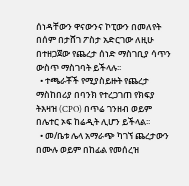ሰነዳቸውን ዋናውንና ኮፒውን በመለየት በሰም በታሸገ ፖስታ አድርገው ለዚሁ በተዘጋጀው የጨረታ ሰነድ ማስገቢያ ሳጥን ውስጥ ማስገባት ይችላሉ፡፡
  • ተጫራቾች የሚያስይዙት የጨረታ ማስከበሪያ በባንክ የተረጋገጠ የክፍያ ትእዛዝ (CPO) በጥሬ ገንዘብ ወይም በሌተር ኦፍ ከሬዲት ሊሆን ይችላል፡፡
  • መ/ቤቱ ሌላ አማራጭ ካገኘ ጨረታውን በሙሉ ወይም በከፊል የመሰረዝ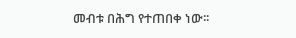መብቱ በሕግ የተጠበቀ ነው፡፡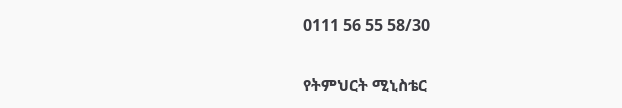0111 56 55 58/30

የትምህርት ሚኒስቴር